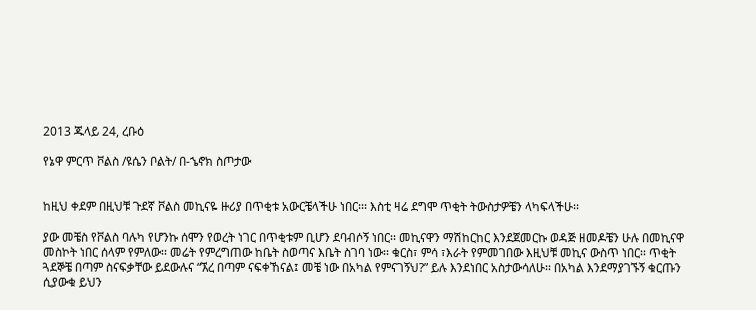2013 ጁላይ 24, ረቡዕ

የኔዋ ምርጥ ቮልስ /ዩሴን ቦልት/ በ-ኄኖክ ስጦታው


ከዚህ ቀደም በዚህቹ ጉደኛ ቮልስ መኪናዬ ዙሪያ በጥቂቱ አውርቼላችሁ ነበር፡፡፡ እስቲ ዛሬ ደግሞ ጥቂት ትውስታዎቼን ላካፍላችሁ፡፡

ያው መቼስ የቮልስ ባሉካ የሆንኩ ሰሞን የወረት ነገር በጥቂቱም ቢሆን ደባብሶኝ ነበር፡፡ መኪናዋን ማሽከርከር እንደጀመርኩ ወዳጅ ዘመዶቼን ሁሉ በመኪናዋ መስኮት ነበር ሰላም የምለው፡፡ መሬት የምረግጠው ከቤት ስወጣና እቤት ስገባ ነው፡፡ ቁርስ፣ ምሳ ፣እራት የምመገበው እዚህቹ መኪና ውስጥ ነበር፡፡ ጥቂት ጓደኞቼ በጣም ስናፍቃቸው ይደውሉና “ኧረ በጣም ናፍቀኸናል፤ መቼ ነው በአካል የምናገኝህ?” ይሉ እንደነበር አስታውሳለሁ፡፡ በአካል እንደማያገኙኝ ቁርጡን ሲያውቁ ይህን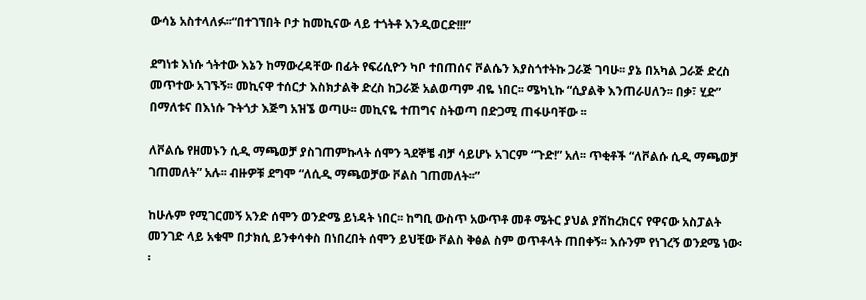ውሳኔ አስተላለፉ፡፡“በተገኘበት ቦታ ከመኪናው ላይ ተጎትቶ እንዲወርድ!!!”

ደግነቱ እነሱ ጎትተው እኔን ከማውረዳቸው በፊት የፍሪሲዮን ካቦ ተበጠሰና ቮልሴን እያስጎተትኩ ጋራጅ ገባሁ፡፡ ያኔ በአካል ጋራጅ ድረስ መጥተው አገኙኝ፡፡ መኪናዋ ተሰርታ እስክታልቅ ድረስ ከጋራጅ አልወጣም ብዬ ነበር፡፡ ሜካኒኩ “ሲያልቅ እንጠራሀለን፡፡ በቃ፣ ሂድ” በማለቱና በእነሱ ጉትጎታ እጅግ አዝኜ ወጣሁ፡፡ መኪናዬ ተጠግና ስትወጣ በድጋሚ ጠፋሁባቸው ፡፡

ለቮልሴ የዘመኑን ሲዲ ማጫወቻ ያስገጠምኩላት ሰሞን ጓደኞቼ ብቻ ሳይሆኑ አገርም “ጉድ!” አለ፡፡ ጥቂቶች “ለቮልሱ ሲዲ ማጫወቻ ገጠመለት” አሉ፡፡ ብዙዎቹ ደግሞ “ለሲዲ ማጫወቻው ቮልስ ገጠመለት፡፡”

ከሁሉም የሚገርመኝ አንድ ሰሞን ወንድሜ ይነዳት ነበር፡፡ ከግቢ ውስጥ አውጥቶ መቶ ሜትር ያህል ያሽከረክርና የዋናው አስፓልት መንገድ ላይ አቁሞ በታክሲ ይንቀሳቀስ በነበረበት ሰሞን ይህቺው ቮልስ ቅፅል ስም ወጥቶላት ጠበቀኝ፡፡ እሱንም የነገረኝ ወንደሜ ነው፡፡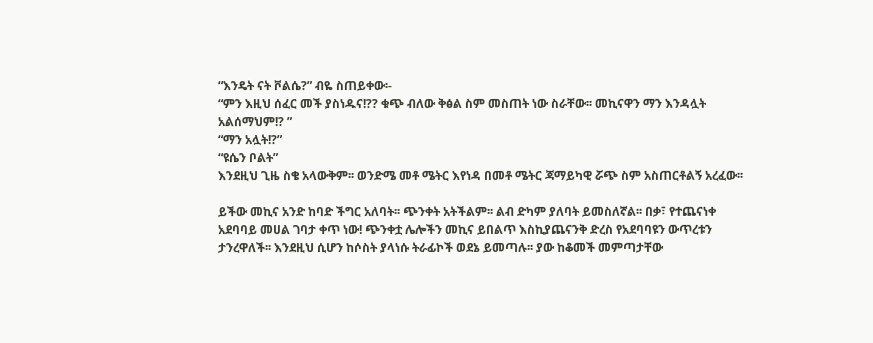“እንዴት ናት ቮልሴ?” ብዬ ስጠይቀው፡-
“ምን እዚህ ሰፈር መች ያስነዱና!?? ቁጭ ብለው ቅፅል ስም መስጠት ነው ስራቸው፡፡ መኪናዋን ማን እንዳሏት አልሰማህም!? ”
“ማን አሏት!?”
“ዩሴን ቦልት”
እንደዚህ ጊዜ ስቄ አላውቅም፡፡ ወንድሜ መቶ ሜትር እየነዳ በመቶ ሜትር ጃማይካዊ ሯጭ ስም አስጠርቶልኝ አረፈው፡፡

ይችው መኪና አንድ ከባድ ችግር አለባት፡፡ ጭንቀት አትችልም፡፡ ልብ ድካም ያለባት ይመስለኛል፡፡ በቃ፣ የተጨናነቀ አደባባይ መሀል ገባታ ቀጥ ነው! ጭንቀቷ ሌሎችን መኪና ይበልጥ እስኪያጨናንቅ ድረስ የአደባባዩን ውጥረቱን ታንረዋለች፡፡ እንደዚህ ሲሆን ከሶስት ያላነሱ ትራፊኮች ወደኔ ይመጣሉ፡፡ ያው ከቆመች መምጣታቸው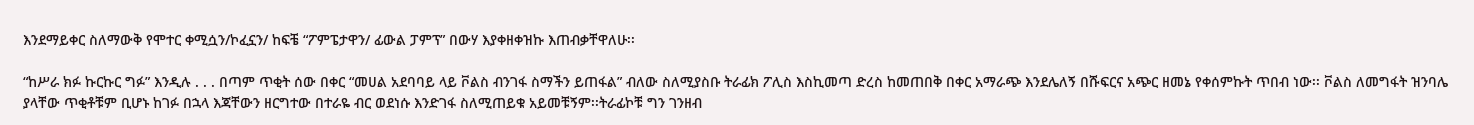እንደማይቀር ስለማውቅ የሞተር ቀሚሷን/ኮፈኗን/ ከፍቼ “ፖምፔታዋን/ ፊውል ፓምፕ” በውሃ እያቀዘቀዝኩ እጠብቃቸዋለሁ፡፡

“ከሥራ ክፉ ኩርኩር ግፉ” እንዲሉ . . . በጣም ጥቂት ሰው በቀር “መሀል አደባባይ ላይ ቮልስ ብንገፋ ስማችን ይጠፋል” ብለው ስለሚያስቡ ትራፊክ ፖሊስ እስኪመጣ ድረስ ከመጠበቅ በቀር አማራጭ እንደሌለኝ በሹፍርና አጭር ዘመኔ የቀሰምኩት ጥበብ ነው፡፡ ቮልስ ለመግፋት ዝንባሌ ያላቸው ጥቂቶቹም ቢሆኑ ከገፉ በኋላ እጃቸውን ዘርግተው በተራዬ ብር ወደነሱ እንድገፋ ስለሚጠይቁ አይመቹኝም፡፡ትራፊኮቹ ግን ገንዘብ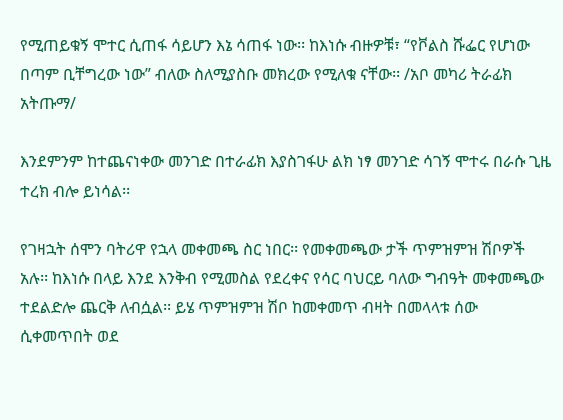የሚጠይቁኝ ሞተር ሲጠፋ ሳይሆን እኔ ሳጠፋ ነው፡፡ ከእነሱ ብዙዎቹ፣ “የቮልስ ሹፌር የሆነው በጣም ቢቸግረው ነው” ብለው ስለሚያስቡ መክረው የሚለቁ ናቸው፡፡ /አቦ መካሪ ትራፊክ አትጡማ/

እንደምንም ከተጨናነቀው መንገድ በተራፊክ እያስገፋሁ ልክ ነፃ መንገድ ሳገኝ ሞተሩ በራሱ ጊዜ ተረክ ብሎ ይነሳል፡፡

የገዛኋት ሰሞን ባትሪዋ የኋላ መቀመጫ ስር ነበር፡፡ የመቀመጫው ታች ጥምዝምዝ ሽቦዎች አሉ፡፡ ከእነሱ በላይ እንደ እንቅብ የሚመስል የደረቀና የሳር ባህርይ ባለው ግብዓት መቀመጫው ተደልድሎ ጨርቅ ለብሷል፡፡ ይሄ ጥምዝምዝ ሽቦ ከመቀመጥ ብዛት በመላላቱ ሰው ሲቀመጥበት ወደ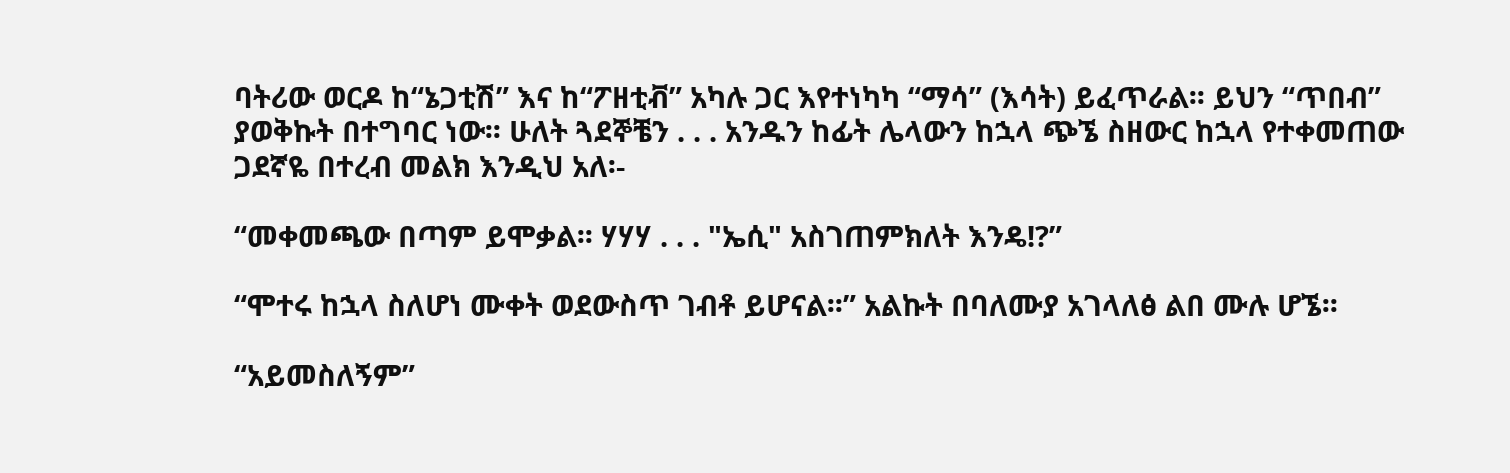ባትሪው ወርዶ ከ“ኔጋቲሽ” እና ከ“ፖዘቲቭ” አካሉ ጋር እየተነካካ “ማሳ” (እሳት) ይፈጥራል፡፡ ይህን “ጥበብ” ያወቅኩት በተግባር ነው፡፡ ሁለት ጓደኞቼን . . . አንዱን ከፊት ሌላውን ከኋላ ጭኜ ስዘውር ከኋላ የተቀመጠው ጋደኛዬ በተረብ መልክ እንዲህ አለ፡-

“መቀመጫው በጣም ይሞቃል፡፡ ሃሃሃ . . . "ኤሲ" አስገጠምክለት እንዴ!?”

“ሞተሩ ከኋላ ስለሆነ ሙቀት ወደውስጥ ገብቶ ይሆናል፡፡” አልኩት በባለሙያ አገላለፅ ልበ ሙሉ ሆኜ፡፡

“አይመስለኝም”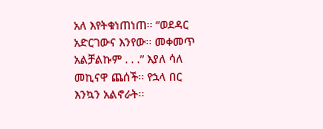አለ እየትቁነጠነጠ፡፡ “ወደዳር አድርገውና እንየው፡፡ መቀመጥ አልቻልኩም . . .” እያለ ሳለ መኪናዋ ጨሰች፡፡ የኋላ በር እንኳን አልኖራት፡፡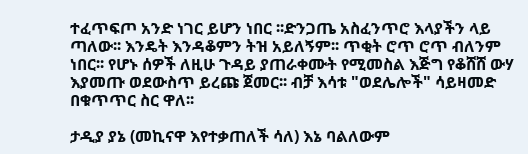ተፈጥፍጦ አንድ ነገር ይሆን ነበር ፡፡ድንጋጤ አስፈንጥሮ እላያችን ላይ ጣለው፡፡ እንዴት እንዳቆምን ትዝ አይለኝም፡፡ ጥቂት ሮጥ ሮጥ ብለንም ነበር፡፡ የሆኑ ሰዎች ለዚሁ ጉዳይ ያጠራቀሙት የሚመስል እጅግ የቆሸሸ ውሃ እያመጡ ወደውስጥ ይረጩ ጀመር፡፡ ብቻ እሳቱ "ወደሌሎች" ሳይዛመድ በቁጥጥር ስር ዋለ፡፡

ታዲያ ያኔ (መኪናዋ እየተቃጠለች ሳለ) እኔ ባልለውም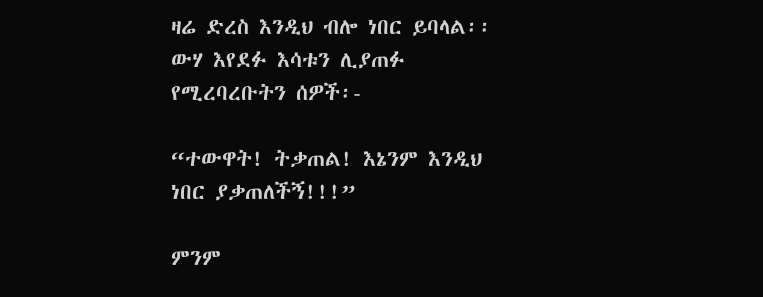ዛሬ ድረስ እንዲህ ብሎ ነበር ይባላል፡፡ ውሃ እየደፉ እሳቱን ሊያጠፉ የሚረባረቡትን ሰዎች፡-

“ተውዋት! ትቃጠል! እኔንም እንዲህ ነበር ያቃጠለችኝ!!!”

ምንም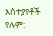አስተያየቶች የሉም: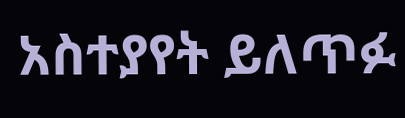አስተያየት ይለጥፉ